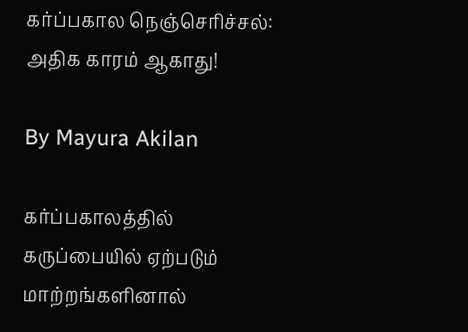கர்ப்பகால நெஞ்செரிச்சல்: அதிக காரம் ஆகாது!

By Mayura Akilan

கர்ப்பகாலத்தில் கருப்பையில் ஏற்படும் மாற்றங்களினால்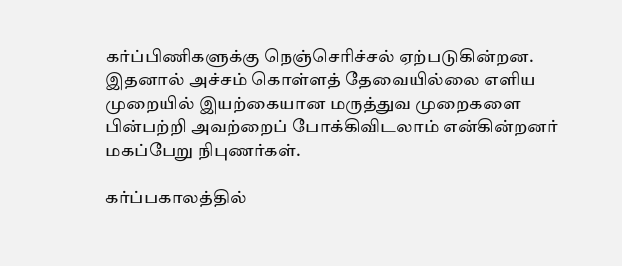கர்ப்பிணிகளுக்கு நெஞ்செரிச்சல் ஏற்படுகின்றன. இதனால் அச்சம் கொள்ளத் தேவையில்லை எளிய முறையில் இயற்கையான மருத்துவ முறைகளை பின்பற்றி அவற்றைப் போக்கிவிடலாம் என்கின்றனர் மகப்பேறு நிபுணர்கள்.

கர்ப்பகாலத்தில்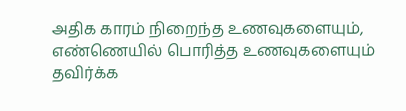அதிக காரம் நிறைந்த உணவுகளையும், எண்ணெயில் பொரித்த உணவுகளையும் தவிர்க்க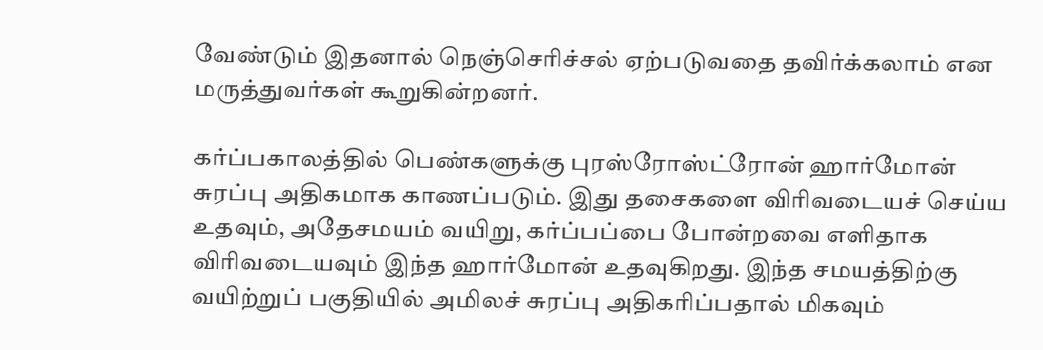வேண்டும் இதனால் நெஞ்செரிச்சல் ஏற்படுவதை தவிர்க்கலாம் என மருத்துவர்கள் கூறுகின்றனர்.

கர்ப்பகாலத்தில் பெண்களுக்கு புரஸ்ரோஸ்ட்ரோன் ஹார்மோன் சுரப்பு அதிகமாக காணப்படும். இது தசைகளை விரிவடையச் செய்ய உதவும், அதேசமயம் வயிறு, கர்ப்பப்பை போன்றவை எளிதாக விரிவடையவும் இந்த ஹார்மோன் உதவுகிறது. இந்த சமயத்திற்கு வயிற்றுப் பகுதியில் அமிலச் சுரப்பு அதிகரிப்பதால் மிகவும்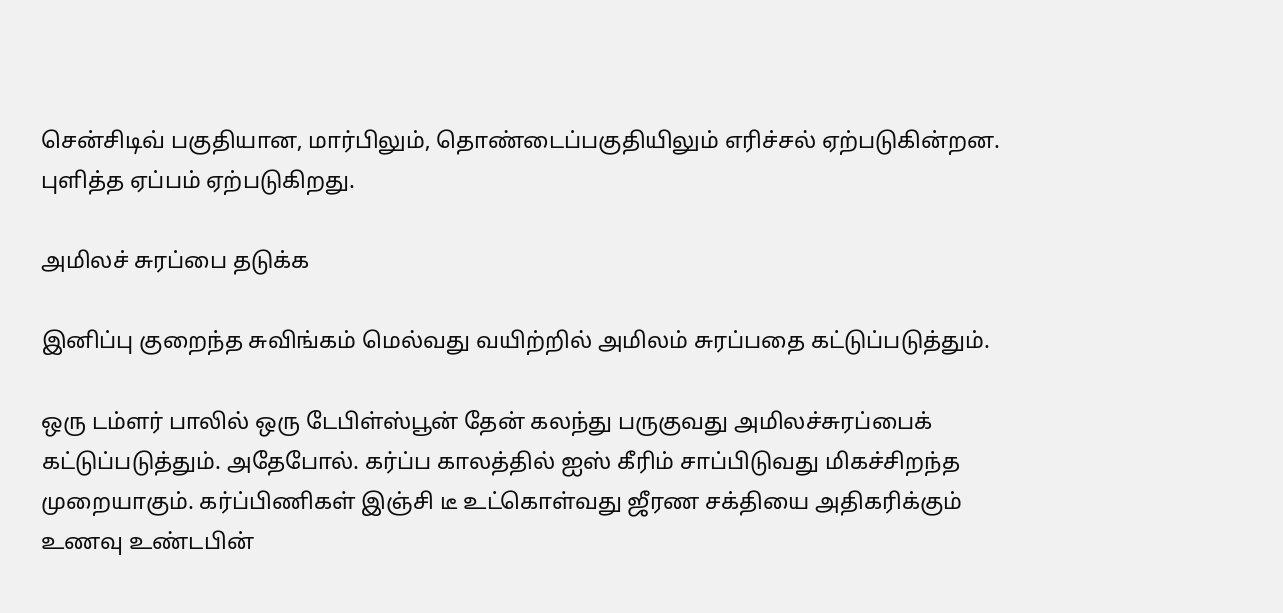சென்சிடிவ் பகுதியான, மார்பிலும், தொண்டைப்பகுதியிலும் எரிச்சல் ஏற்படுகின்றன. புளித்த ஏப்பம் ஏற்படுகிறது.

அமிலச் சுரப்பை தடுக்க

இனிப்பு குறைந்த சுவிங்கம் மெல்வது வயிற்றில் அமிலம் சுரப்பதை கட்டுப்படுத்தும்.

ஒரு டம்ளர் பாலில் ஒரு டேபிள்ஸ்பூன் தேன் கலந்து பருகுவது அமிலச்சுரப்பைக் கட்டுப்படுத்தும். அதேபோல். கர்ப்ப காலத்தில் ஐஸ் கீரிம் சாப்பிடுவது மிகச்சிறந்த முறையாகும். கர்ப்பிணிகள் இஞ்சி டீ உட்கொள்வது ஜீரண சக்தியை அதிகரிக்கும் உணவு உண்டபின்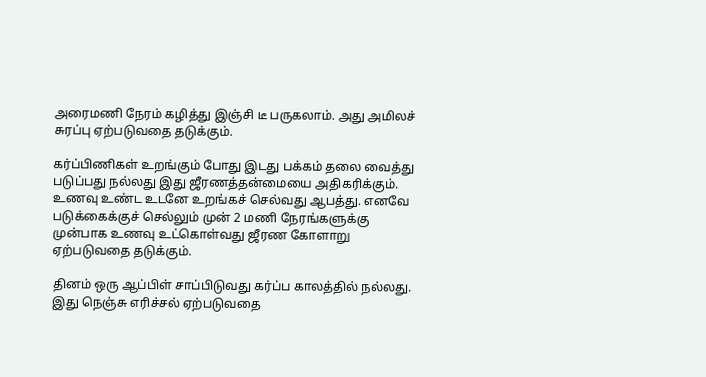அரைமணி நேரம் கழித்து இஞ்சி டீ பருகலாம். அது அமிலச் சுரப்பு ஏற்படுவதை தடுக்கும்.

கர்ப்பிணிகள் உறங்கும் போது இடது பக்கம் தலை வைத்து படுப்பது நல்லது இது ஜீரணத்தன்மையை அதிகரிக்கும். உணவு உண்ட உடனே உறங்கச் செல்வது ஆபத்து. எனவே படுக்கைக்குச் செல்லும் முன் 2 மணி நேரங்களுக்கு முன்பாக உணவு உட்கொள்வது ஜீரண கோளாறு ஏற்படுவதை தடுக்கும்.

தினம் ஒரு ஆப்பிள் சாப்பிடுவது கர்ப்ப காலத்தில் நல்லது. இது நெஞ்சு எரிச்சல் ஏற்படுவதை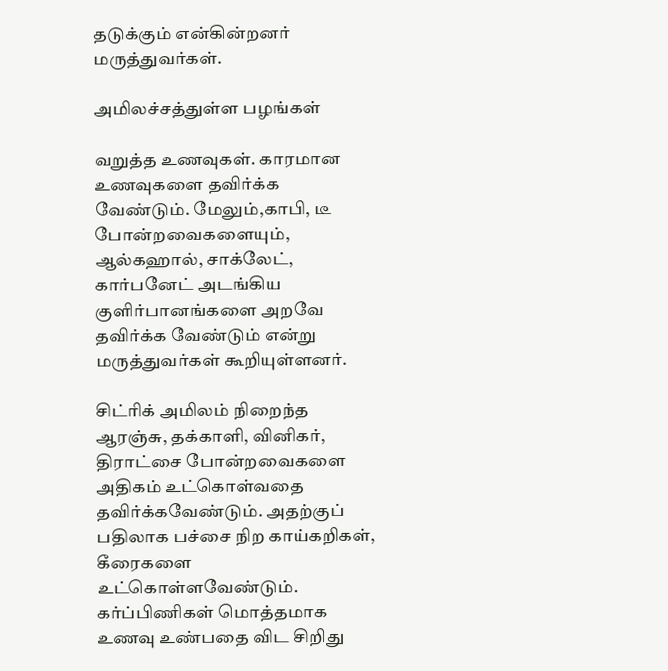தடுக்கும் என்கின்றனர் மருத்துவர்கள்.

அமிலச்சத்துள்ள பழங்கள்

வறுத்த உணவுகள். காரமான உணவுகளை தவிர்க்க வேண்டும். மேலும்,காபி, டீ போன்றவைகளையும், ஆல்கஹால், சாக்லேட், கார்பனேட் அடங்கிய குளிர்பானங்களை அறவே தவிர்க்க வேண்டும் என்று மருத்துவர்கள் கூறியுள்ளனர்.

சிட்ரிக் அமிலம் நிறைந்த ஆரஞ்சு, தக்காளி, வினிகர், திராட்சை போன்றவைகளை அதிகம் உட்கொள்வதை தவிர்க்கவேண்டும். அதற்குப் பதிலாக பச்சை நிற காய்கறிகள், கீரைகளை உட்கொள்ளவேண்டும். கர்ப்பிணிகள் மொத்தமாக உணவு உண்பதை விட சிறிது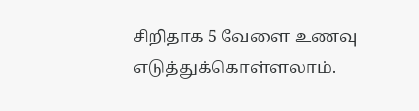சிறிதாக 5 வேளை உணவு எடுத்துக்கொள்ளலாம்.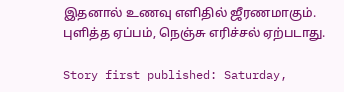இதனால் உணவு எளிதில் ஜீரணமாகும். புளித்த ஏப்பம், நெஞ்சு எரிச்சல் ஏற்படாது.

Story first published: Saturday,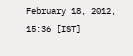February 18, 2012, 15:36 [IST]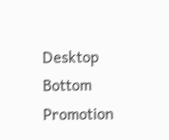Desktop Bottom Promotion